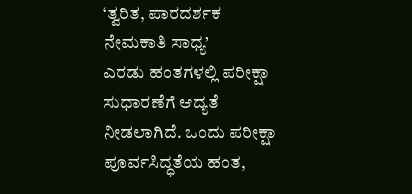‘ತ್ವರಿತ, ಪಾರದರ್ಶಕ ನೇಮಕಾತಿ ಸಾಧ್ಯ’
ಎರಡು ಹಂತಗಳಲ್ಲಿ ಪರೀಕ್ಷಾ ಸುಧಾರಣೆಗೆ ಆದ್ಯತೆ ನೀಡಲಾಗಿದೆ. ಒಂದು ಪರೀಕ್ಷಾ ಪೂರ್ವಸಿದ್ಧತೆಯ ಹಂತ,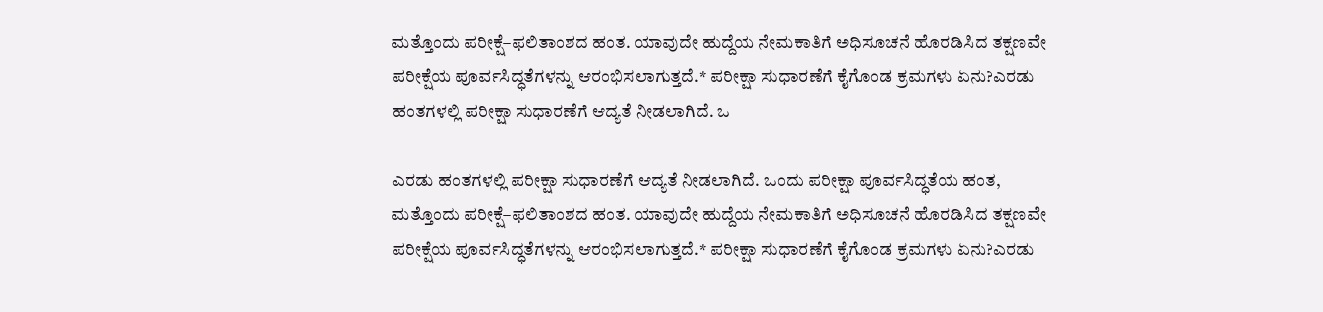ಮತ್ತೊಂದು ಪರೀಕ್ಷೆ–ಫಲಿತಾಂಶದ ಹಂತ. ಯಾವುದೇ ಹುದ್ದೆಯ ನೇಮಕಾತಿಗೆ ಅಧಿಸೂಚನೆ ಹೊರಡಿಸಿದ ತಕ್ಷಣವೇ ಪರೀಕ್ಷೆಯ ಪೂರ್ವಸಿದ್ಧತೆಗಳನ್ನು ಆರಂಭಿಸಲಾಗುತ್ತದೆ.* ಪರೀಕ್ಷಾ ಸುಧಾರಣೆಗೆ ಕೈಗೊಂಡ ಕ್ರಮಗಳು ಏನು?ಎರಡು ಹಂತಗಳಲ್ಲಿ ಪರೀಕ್ಷಾ ಸುಧಾರಣೆಗೆ ಆದ್ಯತೆ ನೀಡಲಾಗಿದೆ. ಒ

ಎರಡು ಹಂತಗಳಲ್ಲಿ ಪರೀಕ್ಷಾ ಸುಧಾರಣೆಗೆ ಆದ್ಯತೆ ನೀಡಲಾಗಿದೆ. ಒಂದು ಪರೀಕ್ಷಾ ಪೂರ್ವಸಿದ್ಧತೆಯ ಹಂತ, ಮತ್ತೊಂದು ಪರೀಕ್ಷೆ–ಫಲಿತಾಂಶದ ಹಂತ. ಯಾವುದೇ ಹುದ್ದೆಯ ನೇಮಕಾತಿಗೆ ಅಧಿಸೂಚನೆ ಹೊರಡಿಸಿದ ತಕ್ಷಣವೇ ಪರೀಕ್ಷೆಯ ಪೂರ್ವಸಿದ್ಧತೆಗಳನ್ನು ಆರಂಭಿಸಲಾಗುತ್ತದೆ.* ಪರೀಕ್ಷಾ ಸುಧಾರಣೆಗೆ ಕೈಗೊಂಡ ಕ್ರಮಗಳು ಏನು?ಎರಡು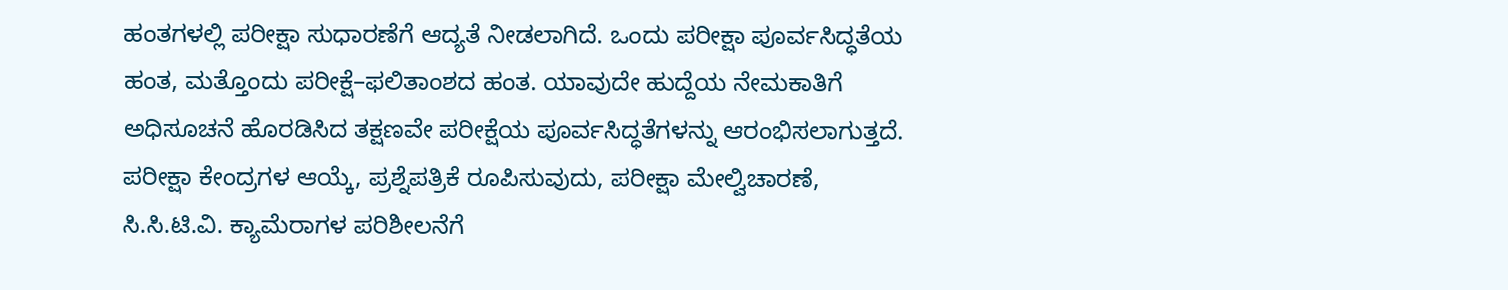ಹಂತಗಳಲ್ಲಿ ಪರೀಕ್ಷಾ ಸುಧಾರಣೆಗೆ ಆದ್ಯತೆ ನೀಡಲಾಗಿದೆ. ಒಂದು ಪರೀಕ್ಷಾ ಪೂರ್ವಸಿದ್ಧತೆಯ ಹಂತ, ಮತ್ತೊಂದು ಪರೀಕ್ಷೆ–ಫಲಿತಾಂಶದ ಹಂತ. ಯಾವುದೇ ಹುದ್ದೆಯ ನೇಮಕಾತಿಗೆ ಅಧಿಸೂಚನೆ ಹೊರಡಿಸಿದ ತಕ್ಷಣವೇ ಪರೀಕ್ಷೆಯ ಪೂರ್ವಸಿದ್ಧತೆಗಳನ್ನು ಆರಂಭಿಸಲಾಗುತ್ತದೆ. ಪರೀಕ್ಷಾ ಕೇಂದ್ರಗಳ ಆಯ್ಕೆ, ಪ್ರಶ್ನೆಪತ್ರಿಕೆ ರೂಪಿಸುವುದು, ಪರೀಕ್ಷಾ ಮೇಲ್ವಿಚಾರಣೆ, ಸಿ.ಸಿ.ಟಿ.ವಿ. ಕ್ಯಾಮೆರಾಗಳ ಪರಿಶೀಲನೆಗೆ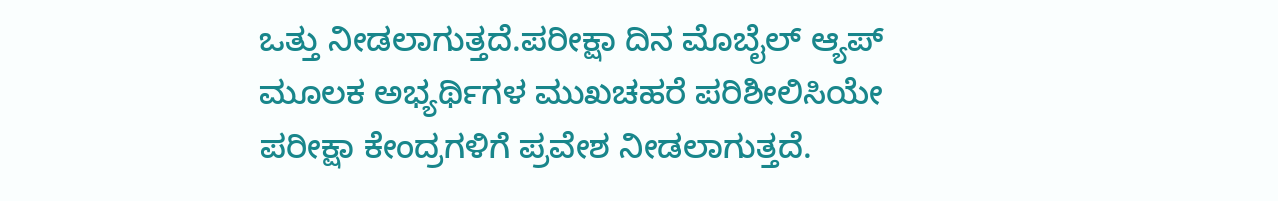ಒತ್ತು ನೀಡಲಾಗುತ್ತದೆ.ಪರೀಕ್ಷಾ ದಿನ ಮೊಬೈಲ್ ಆ್ಯಪ್ ಮೂಲಕ ಅಭ್ಯರ್ಥಿಗಳ ಮುಖಚಹರೆ ಪರಿಶೀಲಿಸಿಯೇ ಪರೀಕ್ಷಾ ಕೇಂದ್ರಗಳಿಗೆ ಪ್ರವೇಶ ನೀಡಲಾಗುತ್ತದೆ.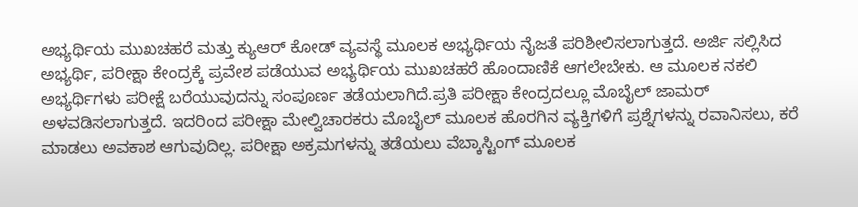ಅಭ್ಯರ್ಥಿಯ ಮುಖಚಹರೆ ಮತ್ತು ಕ್ಯುಆರ್ ಕೋಡ್ ವ್ಯವಸ್ಥೆ ಮೂಲಕ ಅಭ್ಯರ್ಥಿಯ ನೈಜತೆ ಪರಿಶೀಲಿಸಲಾಗುತ್ತದೆ. ಅರ್ಜಿ ಸಲ್ಲಿಸಿದ ಅಭ್ಯರ್ಥಿ, ಪರೀಕ್ಷಾ ಕೇಂದ್ರಕ್ಕೆ ಪ್ರವೇಶ ಪಡೆಯುವ ಅಭ್ಯರ್ಥಿಯ ಮುಖಚಹರೆ ಹೊಂದಾಣಿಕೆ ಆಗಲೇಬೇಕು. ಆ ಮೂಲಕ ನಕಲಿ ಅಭ್ಯರ್ಥಿಗಳು ಪರೀಕ್ಷೆ ಬರೆಯುವುದನ್ನು ಸಂಪೂರ್ಣ ತಡೆಯಲಾಗಿದೆ.ಪ್ರತಿ ಪರೀಕ್ಷಾ ಕೇಂದ್ರದಲ್ಲೂ ಮೊಬೈಲ್ ಜಾಮರ್ ಅಳವಡಿಸಲಾಗುತ್ತದೆ. ಇದರಿಂದ ಪರೀಕ್ಷಾ ಮೇಲ್ವಿಚಾರಕರು ಮೊಬೈಲ್ ಮೂಲಕ ಹೊರಗಿನ ವ್ಯಕ್ತಿಗಳಿಗೆ ಪ್ರಶ್ನೆಗಳನ್ನು ರವಾನಿಸಲು, ಕರೆ ಮಾಡಲು ಅವಕಾಶ ಆಗುವುದಿಲ್ಲ. ಪರೀಕ್ಷಾ ಅಕ್ರಮಗಳನ್ನು ತಡೆಯಲು ವೆಬ್ಕಾಸ್ಟಿಂಗ್ ಮೂಲಕ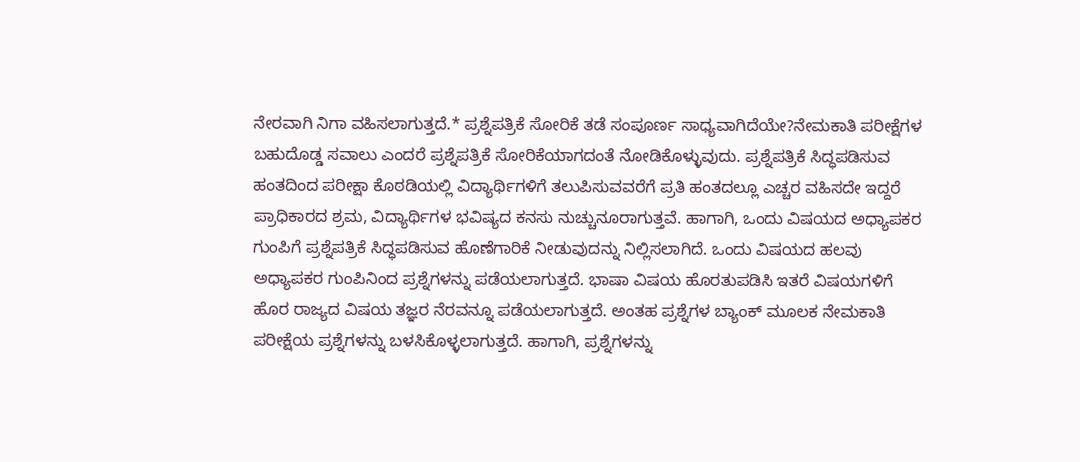ನೇರವಾಗಿ ನಿಗಾ ವಹಿಸಲಾಗುತ್ತದೆ.* ಪ್ರಶ್ನೆಪತ್ರಿಕೆ ಸೋರಿಕೆ ತಡೆ ಸಂಪೂರ್ಣ ಸಾಧ್ಯವಾಗಿದೆಯೇ?ನೇಮಕಾತಿ ಪರೀಕ್ಷೆಗಳ ಬಹುದೊಡ್ಡ ಸವಾಲು ಎಂದರೆ ಪ್ರಶ್ನೆಪತ್ರಿಕೆ ಸೋರಿಕೆಯಾಗದಂತೆ ನೋಡಿಕೊಳ್ಳುವುದು. ಪ್ರಶ್ನೆಪತ್ರಿಕೆ ಸಿದ್ಧಪಡಿಸುವ ಹಂತದಿಂದ ಪರೀಕ್ಷಾ ಕೊಠಡಿಯಲ್ಲಿ ವಿದ್ಯಾರ್ಥಿಗಳಿಗೆ ತಲುಪಿಸುವವರೆಗೆ ಪ್ರತಿ ಹಂತದಲ್ಲೂ ಎಚ್ಚರ ವಹಿಸದೇ ಇದ್ದರೆ ಪ್ರಾಧಿಕಾರದ ಶ್ರಮ, ವಿದ್ಯಾರ್ಥಿಗಳ ಭವಿಷ್ಯದ ಕನಸು ನುಚ್ಚುನೂರಾಗುತ್ತವೆ. ಹಾಗಾಗಿ, ಒಂದು ವಿಷಯದ ಅಧ್ಯಾಪಕರ ಗುಂಪಿಗೆ ಪ್ರಶ್ನೆಪತ್ರಿಕೆ ಸಿದ್ಧಪಡಿಸುವ ಹೊಣೆಗಾರಿಕೆ ನೀಡುವುದನ್ನು ನಿಲ್ಲಿಸಲಾಗಿದೆ. ಒಂದು ವಿಷಯದ ಹಲವು ಅಧ್ಯಾಪಕರ ಗುಂಪಿನಿಂದ ಪ್ರಶ್ನೆಗಳನ್ನು ಪಡೆಯಲಾಗುತ್ತದೆ. ಭಾಷಾ ವಿಷಯ ಹೊರತುಪಡಿಸಿ ಇತರೆ ವಿಷಯಗಳಿಗೆ ಹೊರ ರಾಜ್ಯದ ವಿಷಯ ತಜ್ಞರ ನೆರವನ್ನೂ ಪಡೆಯಲಾಗುತ್ತದೆ. ಅಂತಹ ಪ್ರಶ್ನೆಗಳ ಬ್ಯಾಂಕ್ ಮೂಲಕ ನೇಮಕಾತಿ ಪರೀಕ್ಷೆಯ ಪ್ರಶ್ನೆಗಳನ್ನು ಬಳಸಿಕೊಳ್ಳಲಾಗುತ್ತದೆ. ಹಾಗಾಗಿ, ಪ್ರಶ್ನೆಗಳನ್ನು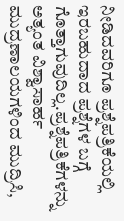ನೀಡಿದವರಿಗೂ ಪ್ರಶ್ನೆಪತ್ರಿಕೆಯಲ್ಲಿ ಇರಬಹುದಾದ ಪ್ರಶ್ನೆಗಳ ಬಗ್ಗೆ ಗೊತ್ತಾಗುವುದಿಲ್ಲ.ಪ್ರಶ್ನೆಪತ್ರಿಕೆಗಳನ್ನು ಅತ್ಯಂತ ವಿಶ್ವಾಸಾರ್ಹ ಮುದ್ರಣಾಲಯಗಳಿಂದ ಮುದ್ರಿಸಿ,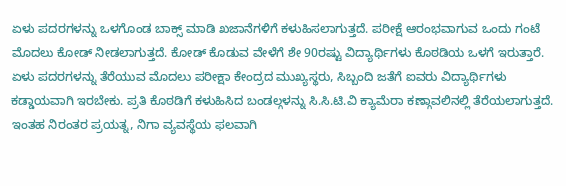ಏಳು ಪದರಗಳನ್ನು ಒಳಗೊಂಡ ಬಾಕ್ಸ್ ಮಾಡಿ ಖಜಾನೆಗಳಿಗೆ ಕಳುಹಿಸಲಾಗುತ್ತದೆ. ಪರೀಕ್ಷೆ ಆರಂಭವಾಗುವ ಒಂದು ಗಂಟೆ ಮೊದಲು ಕೋಡ್ ನೀಡಲಾಗುತ್ತದೆ. ಕೋಡ್ ಕೊಡುವ ವೇಳೆಗೆ ಶೇ 90ರಷ್ಟು ವಿದ್ಯಾರ್ಥಿಗಳು ಕೊಠಡಿಯ ಒಳಗೆ ಇರುತ್ತಾರೆ. ಏಳು ಪದರಗಳನ್ನು ತೆರೆಯುವ ಮೊದಲು ಪರೀಕ್ಷಾ ಕೇಂದ್ರದ ಮುಖ್ಯಸ್ಥರು, ಸಿಬ್ಬಂದಿ ಜತೆಗೆ ಐವರು ವಿದ್ಯಾರ್ಥಿಗಳು ಕಡ್ಡಾಯವಾಗಿ ಇರಬೇಕು. ಪ್ರತಿ ಕೊಠಡಿಗೆ ಕಳುಹಿಸಿದ ಬಂಡಲ್ಗಳನ್ನು ಸಿ.ಸಿ.ಟಿ.ವಿ ಕ್ಯಾಮೆರಾ ಕಣ್ಗಾವಲಿನಲ್ಲಿ ತೆರೆಯಲಾಗುತ್ತದೆ. ಇಂತಹ ನಿರಂತರ ಪ್ರಯತ್ನ, ನಿಗಾ ವ್ಯವಸ್ಥೆಯ ಫಲವಾಗಿ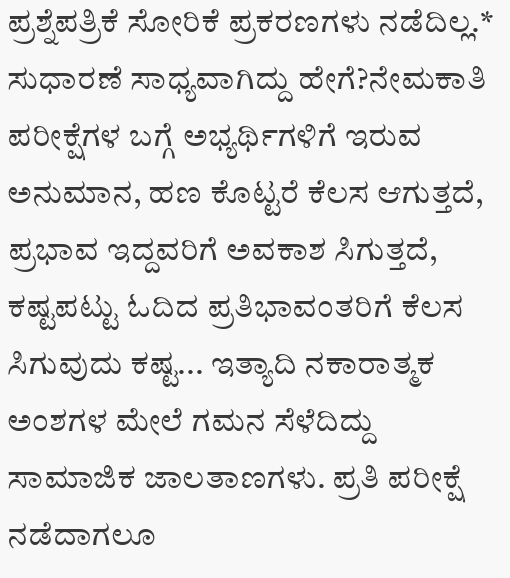ಪ್ರಶ್ನೆಪತ್ರಿಕೆ ಸೋರಿಕೆ ಪ್ರಕರಣಗಳು ನಡೆದಿಲ್ಲ.* ಸುಧಾರಣೆ ಸಾಧ್ಯವಾಗಿದ್ದು ಹೇಗೆ?ನೇಮಕಾತಿ ಪರೀಕ್ಷೆಗಳ ಬಗ್ಗೆ ಅಭ್ಯರ್ಥಿಗಳಿಗೆ ಇರುವ ಅನುಮಾನ, ಹಣ ಕೊಟ್ಟರೆ ಕೆಲಸ ಆಗುತ್ತದೆ, ಪ್ರಭಾವ ಇದ್ದವರಿಗೆ ಅವಕಾಶ ಸಿಗುತ್ತದೆ, ಕಷ್ಟಪಟ್ಟು ಓದಿದ ಪ್ರತಿಭಾವಂತರಿಗೆ ಕೆಲಸ ಸಿಗುವುದು ಕಷ್ಟ... ಇತ್ಯಾದಿ ನಕಾರಾತ್ಮಕ ಅಂಶಗಳ ಮೇಲೆ ಗಮನ ಸೆಳೆದಿದ್ದು ಸಾಮಾಜಿಕ ಜಾಲತಾಣಗಳು. ಪ್ರತಿ ಪರೀಕ್ಷೆ ನಡೆದಾಗಲೂ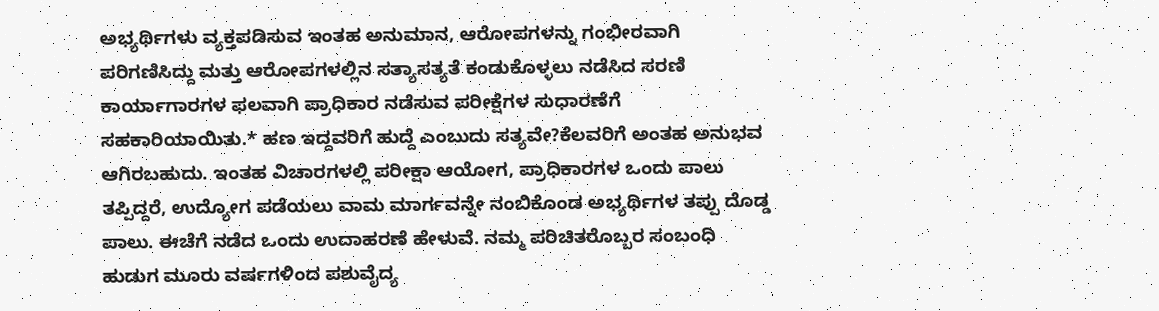ಅಭ್ಯರ್ಥಿಗಳು ವ್ಯಕ್ತಪಡಿಸುವ ಇಂತಹ ಅನುಮಾನ, ಆರೋಪಗಳನ್ನು ಗಂಭೀರವಾಗಿ ಪರಿಗಣಿಸಿದ್ದು ಮತ್ತು ಆರೋಪಗಳಲ್ಲಿನ ಸತ್ಯಾಸತ್ಯತೆ ಕಂಡುಕೊಳ್ಳಲು ನಡೆಸಿದ ಸರಣಿ ಕಾರ್ಯಾಗಾರಗಳ ಫಲವಾಗಿ ಪ್ರಾಧಿಕಾರ ನಡೆಸುವ ಪರೀಕ್ಷೆಗಳ ಸುಧಾರಣೆಗೆ ಸಹಕಾರಿಯಾಯಿತು.* ಹಣ ಇದ್ದವರಿಗೆ ಹುದ್ದೆ ಎಂಬುದು ಸತ್ಯವೇ?ಕೆಲವರಿಗೆ ಅಂತಹ ಅನುಭವ ಆಗಿರಬಹುದು. ಇಂತಹ ವಿಚಾರಗಳಲ್ಲಿ ಪರೀಕ್ಷಾ ಆಯೋಗ, ಪ್ರಾಧಿಕಾರಗಳ ಒಂದು ಪಾಲು ತಪ್ಪಿದ್ದರೆ, ಉದ್ಯೋಗ ಪಡೆಯಲು ವಾಮ ಮಾರ್ಗವನ್ನೇ ನಂಬಿಕೊಂಡ ಅಭ್ಯರ್ಥಿಗಳ ತಪ್ಪು ದೊಡ್ಡ ಪಾಲು. ಈಚೆಗೆ ನಡೆದ ಒಂದು ಉದಾಹರಣೆ ಹೇಳುವೆ. ನಮ್ಮ ಪರಿಚಿತರೊಬ್ಬರ ಸಂಬಂಧಿ ಹುಡುಗ ಮೂರು ವರ್ಷಗಳಿಂದ ಪಶುವೈದ್ಯ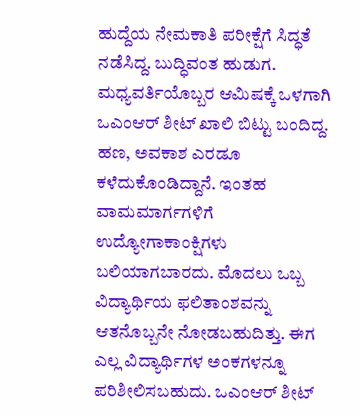ಹುದ್ದೆಯ ನೇಮಕಾತಿ ಪರೀಕ್ಷೆಗೆ ಸಿದ್ಧತೆ ನಡೆಸಿದ್ದ. ಬುದ್ಧಿವಂತ ಹುಡುಗ. ಮಧ್ಯವರ್ತಿಯೊಬ್ಬರ ಆಮಿಷಕ್ಕೆ ಒಳಗಾಗಿ ಒಎಂಆರ್ ಶೀಟ್ ಖಾಲಿ ಬಿಟ್ಟು ಬಂದಿದ್ದ. ಹಣ, ಅವಕಾಶ ಎರಡೂ ಕಳೆದುಕೊಂಡಿದ್ದಾನೆ. ಇಂತಹ ವಾಮಮಾರ್ಗಗಳಿಗೆ ಉದ್ಯೋಗಾಕಾಂಕ್ಷಿಗಳು ಬಲಿಯಾಗಬಾರದು. ಮೊದಲು ಒಬ್ಬ ವಿದ್ಯಾರ್ಥಿಯ ಫಲಿತಾಂಶವನ್ನು ಆತನೊಬ್ಬನೇ ನೋಡಬಹುದಿತ್ತು. ಈಗ ಎಲ್ಲ ವಿದ್ಯಾರ್ಥಿಗಳ ಅಂಕಗಳನ್ನೂ ಪರಿಶೀಲಿಸಬಹುದು. ಒಎಂಆರ್ ಶೀಟ್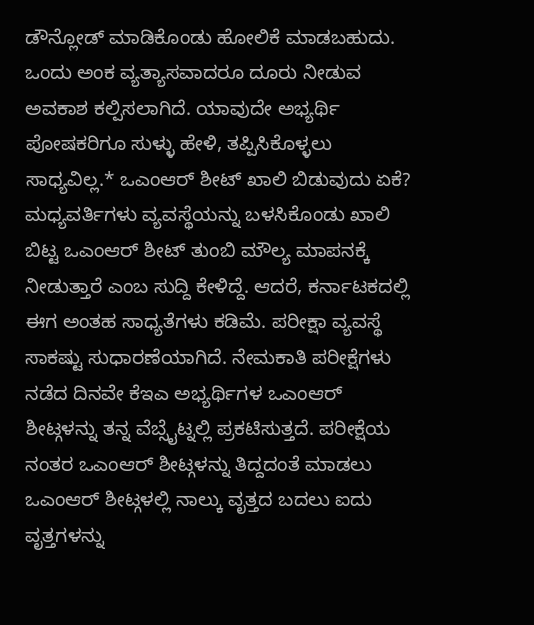ಡೌನ್ಲೋಡ್ ಮಾಡಿಕೊಂಡು ಹೋಲಿಕೆ ಮಾಡಬಹುದು. ಒಂದು ಅಂಕ ವ್ಯತ್ಯಾಸವಾದರೂ ದೂರು ನೀಡುವ ಅವಕಾಶ ಕಲ್ಪಿಸಲಾಗಿದೆ. ಯಾವುದೇ ಅಭ್ಯರ್ಥಿ ಪೋಷಕರಿಗೂ ಸುಳ್ಳು ಹೇಳಿ, ತಪ್ಪಿಸಿಕೊಳ್ಳಲು ಸಾಧ್ಯವಿಲ್ಲ.* ಒಎಂಆರ್ ಶೀಟ್ ಖಾಲಿ ಬಿಡುವುದು ಏಕೆ? ಮಧ್ಯವರ್ತಿಗಳು ವ್ಯವಸ್ಥೆಯನ್ನು ಬಳಸಿಕೊಂಡು ಖಾಲಿ ಬಿಟ್ಟ ಒಎಂಆರ್ ಶೀಟ್ ತುಂಬಿ ಮೌಲ್ಯ ಮಾಪನಕ್ಕೆ ನೀಡುತ್ತಾರೆ ಎಂಬ ಸುದ್ದಿ ಕೇಳಿದ್ದೆ. ಆದರೆ, ಕರ್ನಾಟಕದಲ್ಲಿ ಈಗ ಅಂತಹ ಸಾಧ್ಯತೆಗಳು ಕಡಿಮೆ. ಪರೀಕ್ಷಾ ವ್ಯವಸ್ಥೆ ಸಾಕಷ್ಟು ಸುಧಾರಣೆಯಾಗಿದೆ. ನೇಮಕಾತಿ ಪರೀಕ್ಷೆಗಳು ನಡೆದ ದಿನವೇ ಕೆಇಎ ಅಭ್ಯರ್ಥಿಗಳ ಒಎಂಆರ್ ಶೀಟ್ಗಳನ್ನು ತನ್ನ ವೆಬ್ಸೈಟ್ನಲ್ಲಿ ಪ್ರಕಟಿಸುತ್ತದೆ. ಪರೀಕ್ಷೆಯ ನಂತರ ಒಎಂಆರ್ ಶೀಟ್ಗಳನ್ನು ತಿದ್ದದಂತೆ ಮಾಡಲು ಒಎಂಆರ್ ಶೀಟ್ಗಳಲ್ಲಿ ನಾಲ್ಕು ವೃತ್ತದ ಬದಲು ಐದು ವೃತ್ತಗಳನ್ನು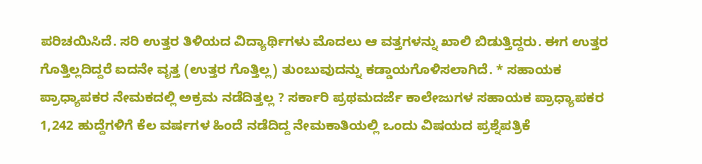ಪರಿಚಯಿಸಿದೆ. ಸರಿ ಉತ್ತರ ತಿಳಿಯದ ವಿದ್ಯಾರ್ಥಿಗಳು ಮೊದಲು ಆ ವತ್ತಗಳನ್ನು ಖಾಲಿ ಬಿಡುತ್ತಿದ್ದರು. ಈಗ ಉತ್ತರ ಗೊತ್ತಿಲ್ಲದಿದ್ದರೆ ಐದನೇ ವೃತ್ತ (ಉತ್ತರ ಗೊತ್ತಿಲ್ಲ) ತುಂಬುವುದನ್ನು ಕಡ್ಡಾಯಗೊಳಿಸಲಾಗಿದೆ. * ಸಹಾಯಕ ಪ್ರಾಧ್ಯಾಪಕರ ನೇಮಕದಲ್ಲಿ ಅಕ್ರಮ ನಡೆದಿತ್ತಲ್ಲ ? ಸರ್ಕಾರಿ ಪ್ರಥಮದರ್ಜೆ ಕಾಲೇಜುಗಳ ಸಹಾಯಕ ಪ್ರಾಧ್ಯಾಪಕರ 1,242 ಹುದ್ದೆಗಳಿಗೆ ಕೆಲ ವರ್ಷಗಳ ಹಿಂದೆ ನಡೆದಿದ್ದ ನೇಮಕಾತಿಯಲ್ಲಿ ಒಂದು ವಿಷಯದ ಪ್ರಶ್ನೆಪತ್ರಿಕೆ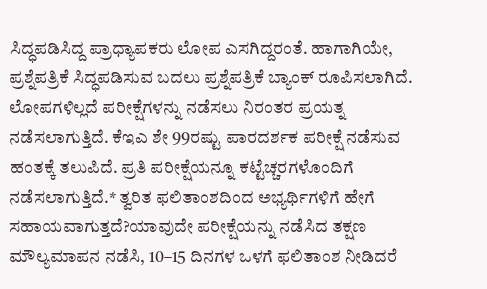ಸಿದ್ಧಪಡಿಸಿದ್ದ ಪ್ರಾಧ್ಯಾಪಕರು ಲೋಪ ಎಸಗಿದ್ದರಂತೆ. ಹಾಗಾಗಿಯೇ, ಪ್ರಶ್ನೆಪತ್ರಿಕೆ ಸಿದ್ಧಪಡಿಸುವ ಬದಲು ಪ್ರಶ್ನೆಪತ್ರಿಕೆ ಬ್ಯಾಂಕ್ ರೂಪಿಸಲಾಗಿದೆ. ಲೋಪಗಳಿಲ್ಲದೆ ಪರೀಕ್ಷೆಗಳನ್ನು ನಡೆಸಲು ನಿರಂತರ ಪ್ರಯತ್ನ ನಡೆಸಲಾಗುತ್ತಿದೆ. ಕೆಇಎ ಶೇ 99ರಷ್ಟು ಪಾರದರ್ಶಕ ಪರೀಕ್ಷೆ ನಡೆಸುವ ಹಂತಕ್ಕೆ ತಲುಪಿದೆ. ಪ್ರತಿ ಪರೀಕ್ಷೆಯನ್ನೂ ಕಟ್ಟೆಚ್ಚರಗಳೊಂದಿಗೆ ನಡೆಸಲಾಗುತ್ತಿದೆ.* ತ್ವರಿತ ಫಲಿತಾಂಶದಿಂದ ಅಭ್ಯರ್ಥಿಗಳಿಗೆ ಹೇಗೆ ಸಹಾಯವಾಗುತ್ತದೆ?ಯಾವುದೇ ಪರೀಕ್ಷೆಯನ್ನು ನಡೆಸಿದ ತಕ್ಷಣ ಮೌಲ್ಯಮಾಪನ ನಡೆಸಿ, 10–15 ದಿನಗಳ ಒಳಗೆ ಫಲಿತಾಂಶ ನೀಡಿದರೆ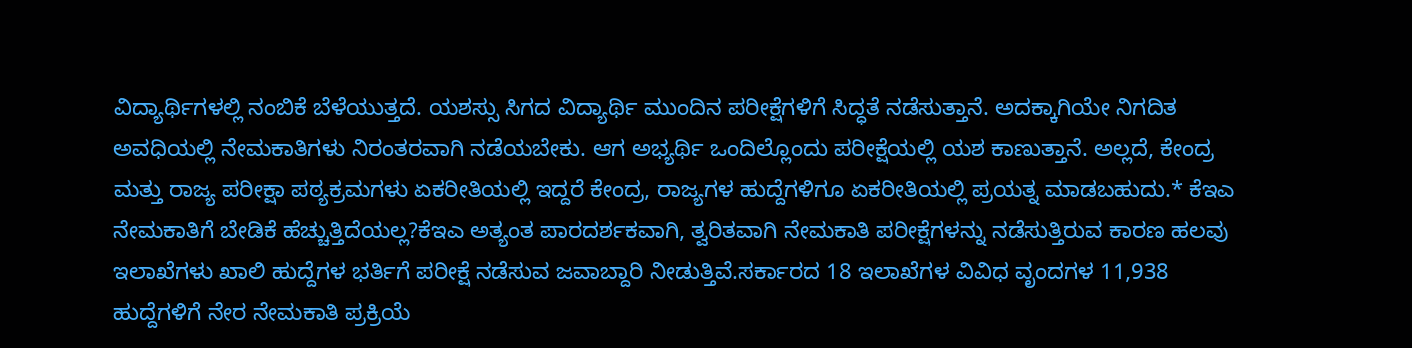ವಿದ್ಯಾರ್ಥಿಗಳಲ್ಲಿ ನಂಬಿಕೆ ಬೆಳೆಯುತ್ತದೆ. ಯಶಸ್ಸು ಸಿಗದ ವಿದ್ಯಾರ್ಥಿ ಮುಂದಿನ ಪರೀಕ್ಷೆಗಳಿಗೆ ಸಿದ್ಧತೆ ನಡೆಸುತ್ತಾನೆ. ಅದಕ್ಕಾಗಿಯೇ ನಿಗದಿತ ಅವಧಿಯಲ್ಲಿ ನೇಮಕಾತಿಗಳು ನಿರಂತರವಾಗಿ ನಡೆಯಬೇಕು. ಆಗ ಅಭ್ಯರ್ಥಿ ಒಂದಿಲ್ಲೊಂದು ಪರೀಕ್ಷೆಯಲ್ಲಿ ಯಶ ಕಾಣುತ್ತಾನೆ. ಅಲ್ಲದೆ, ಕೇಂದ್ರ ಮತ್ತು ರಾಜ್ಯ ಪರೀಕ್ಷಾ ಪಠ್ಯಕ್ರಮಗಳು ಏಕರೀತಿಯಲ್ಲಿ ಇದ್ದರೆ ಕೇಂದ್ರ, ರಾಜ್ಯಗಳ ಹುದ್ದೆಗಳಿಗೂ ಏಕರೀತಿಯಲ್ಲಿ ಪ್ರಯತ್ನ ಮಾಡಬಹುದು.* ಕೆಇಎ ನೇಮಕಾತಿಗೆ ಬೇಡಿಕೆ ಹೆಚ್ಚುತ್ತಿದೆಯಲ್ಲ?ಕೆಇಎ ಅತ್ಯಂತ ಪಾರದರ್ಶಕವಾಗಿ, ತ್ವರಿತವಾಗಿ ನೇಮಕಾತಿ ಪರೀಕ್ಷೆಗಳನ್ನು ನಡೆಸುತ್ತಿರುವ ಕಾರಣ ಹಲವು ಇಲಾಖೆಗಳು ಖಾಲಿ ಹುದ್ದೆಗಳ ಭರ್ತಿಗೆ ಪರೀಕ್ಷೆ ನಡೆಸುವ ಜವಾಬ್ದಾರಿ ನೀಡುತ್ತಿವೆ.ಸರ್ಕಾರದ 18 ಇಲಾಖೆಗಳ ವಿವಿಧ ವೃಂದಗಳ 11,938 ಹುದ್ದೆಗಳಿಗೆ ನೇರ ನೇಮಕಾತಿ ಪ್ರಕ್ರಿಯೆ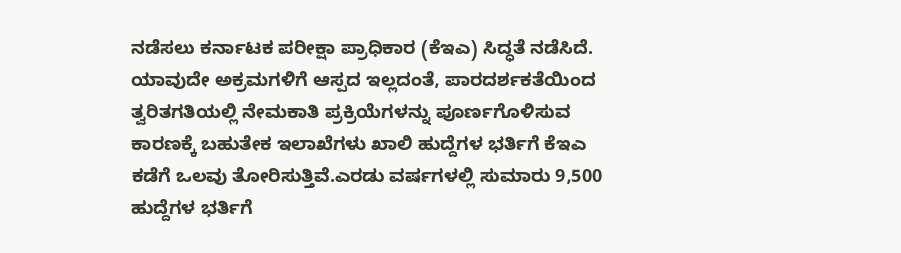ನಡೆಸಲು ಕರ್ನಾಟಕ ಪರೀಕ್ಷಾ ಪ್ರಾಧಿಕಾರ (ಕೆಇಎ) ಸಿದ್ಧತೆ ನಡೆಸಿದೆ. ಯಾವುದೇ ಅಕ್ರಮಗಳಿಗೆ ಆಸ್ಪದ ಇಲ್ಲದಂತೆ, ಪಾರದರ್ಶಕತೆಯಿಂದ ತ್ವರಿತಗತಿಯಲ್ಲಿ ನೇಮಕಾತಿ ಪ್ರಕ್ರಿಯೆಗಳನ್ನು ಪೂರ್ಣಗೊಳಿಸುವ ಕಾರಣಕ್ಕೆ ಬಹುತೇಕ ಇಲಾಖೆಗಳು ಖಾಲಿ ಹುದ್ದೆಗಳ ಭರ್ತಿಗೆ ಕೆಇಎ ಕಡೆಗೆ ಒಲವು ತೋರಿಸುತ್ತಿವೆ.ಎರಡು ವರ್ಷಗಳಲ್ಲಿ ಸುಮಾರು 9,500 ಹುದ್ದೆಗಳ ಭರ್ತಿಗೆ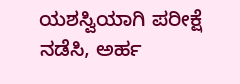ಯಶಸ್ವಿಯಾಗಿ ಪರೀಕ್ಷೆ ನಡೆಸಿ, ಅರ್ಹ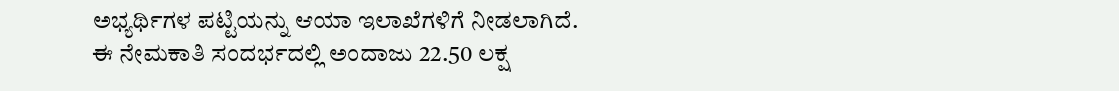ಅಭ್ಯರ್ಥಿಗಳ ಪಟ್ಟಿಯನ್ನು ಆಯಾ ಇಲಾಖೆಗಳಿಗೆ ನೀಡಲಾಗಿದೆ. ಈ ನೇಮಕಾತಿ ಸಂದರ್ಭದಲ್ಲಿ ಅಂದಾಜು 22.50 ಲಕ್ಷ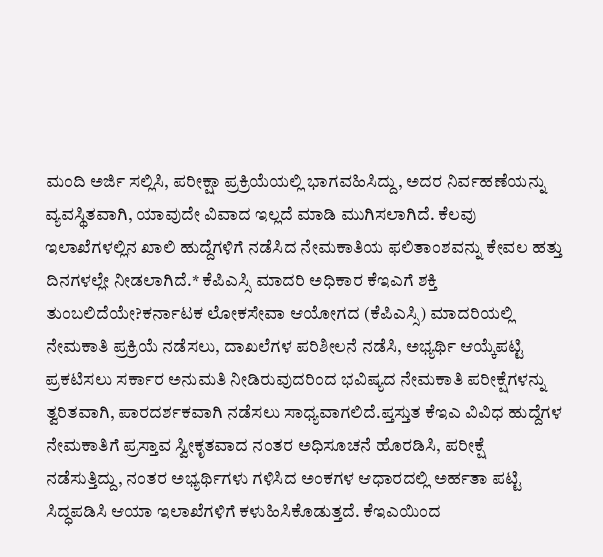ಮಂದಿ ಅರ್ಜಿ ಸಲ್ಲಿಸಿ, ಪರೀಕ್ಷಾ ಪ್ರಕ್ರಿಯೆಯಲ್ಲಿ ಭಾಗವಹಿಸಿದ್ದು, ಅದರ ನಿರ್ವಹಣೆಯನ್ನು ವ್ಯವಸ್ಥಿತವಾಗಿ, ಯಾವುದೇ ವಿವಾದ ಇಲ್ಲದೆ ಮಾಡಿ ಮುಗಿಸಲಾಗಿದೆ. ಕೆಲವು ಇಲಾಖೆಗಳಲ್ಲಿನ ಖಾಲಿ ಹುದ್ದೆಗಳಿಗೆ ನಡೆಸಿದ ನೇಮಕಾತಿಯ ಫಲಿತಾಂಶವನ್ನು ಕೇವಲ ಹತ್ತು ದಿನಗಳಲ್ಲೇ ನೀಡಲಾಗಿದೆ.* ಕೆಪಿಎಸ್ಸಿ ಮಾದರಿ ಅಧಿಕಾರ ಕೆಇಎಗೆ ಶಕ್ತಿ ತುಂಬಲಿದೆಯೇ?ಕರ್ನಾಟಕ ಲೋಕಸೇವಾ ಆಯೋಗದ (ಕೆಪಿಎಸ್ಸಿ) ಮಾದರಿಯಲ್ಲಿ ನೇಮಕಾತಿ ಪ್ರಕ್ರಿಯೆ ನಡೆಸಲು, ದಾಖಲೆಗಳ ಪರಿಶೀಲನೆ ನಡೆಸಿ, ಅಭ್ಯರ್ಥಿ ಆಯ್ಕೆಪಟ್ಟಿ ಪ್ರಕಟಿಸಲು ಸರ್ಕಾರ ಅನುಮತಿ ನೀಡಿರುವುದರಿಂದ ಭವಿಷ್ಯದ ನೇಮಕಾತಿ ಪರೀಕ್ಷೆಗಳನ್ನು ತ್ವರಿತವಾಗಿ, ಪಾರದರ್ಶಕವಾಗಿ ನಡೆಸಲು ಸಾಧ್ಯವಾಗಲಿದೆ.ಪ್ತಸ್ತುತ ಕೆಇಎ ವಿವಿಧ ಹುದ್ದೆಗಳ ನೇಮಕಾತಿಗೆ ಪ್ರಸ್ತಾವ ಸ್ವೀಕೃತವಾದ ನಂತರ ಅಧಿಸೂಚನೆ ಹೊರಡಿಸಿ, ಪರೀಕ್ಷೆ ನಡೆಸುತ್ತಿದ್ದು, ನಂತರ ಅಭ್ಯರ್ಥಿಗಳು ಗಳಿಸಿದ ಅಂಕಗಳ ಆಧಾರದಲ್ಲಿ ಅರ್ಹತಾ ಪಟ್ಟಿ ಸಿದ್ಧಪಡಿಸಿ ಆಯಾ ಇಲಾಖೆಗಳಿಗೆ ಕಳುಹಿಸಿಕೊಡುತ್ತದೆ. ಕೆಇಎಯಿಂದ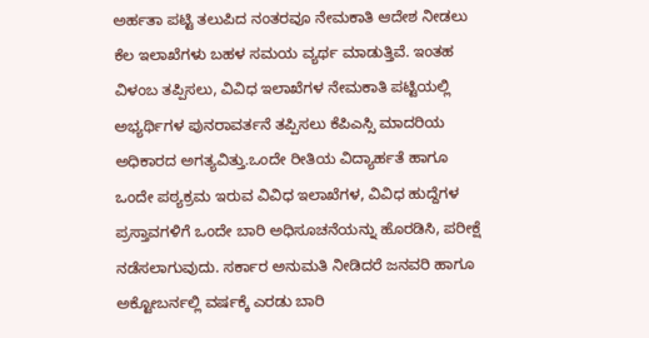ಅರ್ಹತಾ ಪಟ್ಟಿ ತಲುಪಿದ ನಂತರವೂ ನೇಮಕಾತಿ ಆದೇಶ ನೀಡಲು ಕೆಲ ಇಲಾಖೆಗಳು ಬಹಳ ಸಮಯ ವ್ಯರ್ಥ ಮಾಡುತ್ತಿವೆ. ಇಂತಹ ವಿಳಂಬ ತಪ್ಪಿಸಲು, ವಿವಿಧ ಇಲಾಖೆಗಳ ನೇಮಕಾತಿ ಪಟ್ಟಿಯಲ್ಲಿ ಅಭ್ಯರ್ಥಿಗಳ ಪುನರಾವರ್ತನೆ ತಪ್ಪಿಸಲು ಕೆಪಿಎಸ್ಸಿ ಮಾದರಿಯ ಅಧಿಕಾರದ ಅಗತ್ಯವಿತ್ತು.ಒಂದೇ ರೀತಿಯ ವಿದ್ಯಾರ್ಹತೆ ಹಾಗೂ ಒಂದೇ ಪಠ್ಯಕ್ರಮ ಇರುವ ವಿವಿಧ ಇಲಾಖೆಗಳ, ವಿವಿಧ ಹುದ್ದೆಗಳ ಪ್ರಸ್ತಾವಗಳಿಗೆ ಒಂದೇ ಬಾರಿ ಅಧಿಸೂಚನೆಯನ್ನು ಹೊರಡಿಸಿ, ಪರೀಕ್ಷೆ ನಡೆಸಲಾಗುವುದು. ಸರ್ಕಾರ ಅನುಮತಿ ನೀಡಿದರೆ ಜನವರಿ ಹಾಗೂ ಅಕ್ಟೋಬರ್ನಲ್ಲಿ ವರ್ಷಕ್ಕೆ ಎರಡು ಬಾರಿ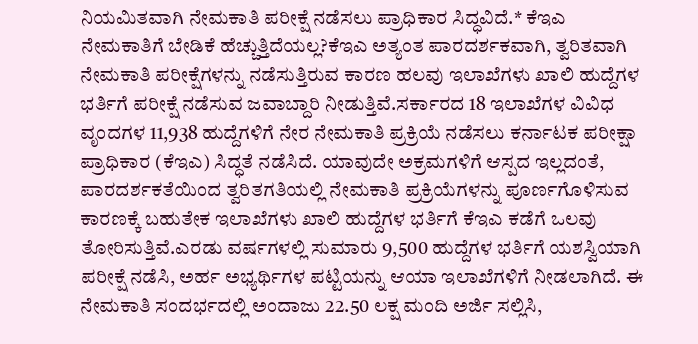ನಿಯಮಿತವಾಗಿ ನೇಮಕಾತಿ ಪರೀಕ್ಷೆ ನಡೆಸಲು ಪ್ರಾಧಿಕಾರ ಸಿದ್ಧವಿದೆ.* ಕೆಇಎ ನೇಮಕಾತಿಗೆ ಬೇಡಿಕೆ ಹೆಚ್ಚುತ್ತಿದೆಯಲ್ಲ?ಕೆಇಎ ಅತ್ಯಂತ ಪಾರದರ್ಶಕವಾಗಿ, ತ್ವರಿತವಾಗಿ ನೇಮಕಾತಿ ಪರೀಕ್ಷೆಗಳನ್ನು ನಡೆಸುತ್ತಿರುವ ಕಾರಣ ಹಲವು ಇಲಾಖೆಗಳು ಖಾಲಿ ಹುದ್ದೆಗಳ ಭರ್ತಿಗೆ ಪರೀಕ್ಷೆ ನಡೆಸುವ ಜವಾಬ್ದಾರಿ ನೀಡುತ್ತಿವೆ.ಸರ್ಕಾರದ 18 ಇಲಾಖೆಗಳ ವಿವಿಧ ವೃಂದಗಳ 11,938 ಹುದ್ದೆಗಳಿಗೆ ನೇರ ನೇಮಕಾತಿ ಪ್ರಕ್ರಿಯೆ ನಡೆಸಲು ಕರ್ನಾಟಕ ಪರೀಕ್ಷಾ ಪ್ರಾಧಿಕಾರ (ಕೆಇಎ) ಸಿದ್ಧತೆ ನಡೆಸಿದೆ. ಯಾವುದೇ ಅಕ್ರಮಗಳಿಗೆ ಆಸ್ಪದ ಇಲ್ಲದಂತೆ, ಪಾರದರ್ಶಕತೆಯಿಂದ ತ್ವರಿತಗತಿಯಲ್ಲಿ ನೇಮಕಾತಿ ಪ್ರಕ್ರಿಯೆಗಳನ್ನು ಪೂರ್ಣಗೊಳಿಸುವ ಕಾರಣಕ್ಕೆ ಬಹುತೇಕ ಇಲಾಖೆಗಳು ಖಾಲಿ ಹುದ್ದೆಗಳ ಭರ್ತಿಗೆ ಕೆಇಎ ಕಡೆಗೆ ಒಲವು ತೋರಿಸುತ್ತಿವೆ.ಎರಡು ವರ್ಷಗಳಲ್ಲಿ ಸುಮಾರು 9,500 ಹುದ್ದೆಗಳ ಭರ್ತಿಗೆ ಯಶಸ್ವಿಯಾಗಿ ಪರೀಕ್ಷೆ ನಡೆಸಿ, ಅರ್ಹ ಅಭ್ಯರ್ಥಿಗಳ ಪಟ್ಟಿಯನ್ನು ಆಯಾ ಇಲಾಖೆಗಳಿಗೆ ನೀಡಲಾಗಿದೆ. ಈ ನೇಮಕಾತಿ ಸಂದರ್ಭದಲ್ಲಿ ಅಂದಾಜು 22.50 ಲಕ್ಷ ಮಂದಿ ಅರ್ಜಿ ಸಲ್ಲಿಸಿ,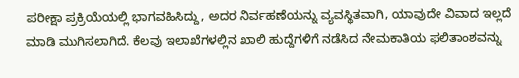ಪರೀಕ್ಷಾ ಪ್ರಕ್ರಿಯೆಯಲ್ಲಿ ಭಾಗವಹಿಸಿದ್ದು, ಅದರ ನಿರ್ವಹಣೆಯನ್ನು ವ್ಯವಸ್ಥಿತವಾಗಿ, ಯಾವುದೇ ವಿವಾದ ಇಲ್ಲದೆ ಮಾಡಿ ಮುಗಿಸಲಾಗಿದೆ. ಕೆಲವು ಇಲಾಖೆಗಳಲ್ಲಿನ ಖಾಲಿ ಹುದ್ದೆಗಳಿಗೆ ನಡೆಸಿದ ನೇಮಕಾತಿಯ ಫಲಿತಾಂಶವನ್ನು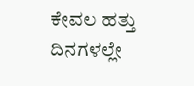ಕೇವಲ ಹತ್ತು ದಿನಗಳಲ್ಲೇ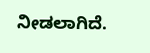ನೀಡಲಾಗಿದೆ.